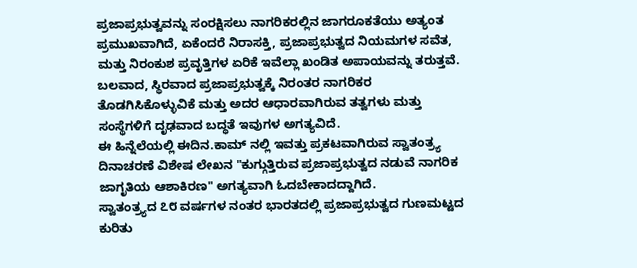ಪ್ರಜಾಪ್ರಭುತ್ವವನ್ನು ಸಂರಕ್ಷಿಸಲು ನಾಗರಿಕರಲ್ಲಿನ ಜಾಗರೂಕತೆಯು ಅತ್ಯಂತ ಪ್ರಮುಖವಾಗಿದೆ, ಏಕೆಂದರೆ ನಿರಾಸಕ್ತಿ, ಪ್ರಜಾಪ್ರಭುತ್ವದ ನಿಯಮಗಳ ಸವೆತ, ಮತ್ತು ನಿರಂಕುಶ ಪ್ರವೃತ್ತಿಗಳ ಏರಿಕೆ ಇವೆಲ್ಲಾ ಖಂಡಿತ ಅಪಾಯವನ್ನು ತರುತ್ತವೆ. ಬಲವಾದ, ಸ್ಥಿರವಾದ ಪ್ರಜಾಪ್ರಭುತ್ವಕ್ಕೆ ನಿರಂತರ ನಾಗರಿಕರ ತೊಡಗಿಸಿಕೊಳ್ಳುವಿಕೆ ಮತ್ತು ಅದರ ಆಧಾರವಾಗಿರುವ ತತ್ವಗಳು ಮತ್ತು ಸಂಸ್ಥೆಗಳಿಗೆ ದೃಢವಾದ ಬದ್ಧತೆ ಇವುಗಳ ಅಗತ್ಯವಿದೆ.
ಈ ಹಿನ್ನೆಲೆಯಲ್ಲಿ ಈದಿನ.ಕಾಮ್ ನಲ್ಲಿ ಇವತ್ತು ಪ್ರಕಟವಾಗಿರುವ ಸ್ವಾತಂತ್ರ್ಯ ದಿನಾಚರಣೆ ವಿಶೇಷ ಲೇಖನ "ಕುಗ್ಗುತ್ತಿರುವ ಪ್ರಜಾಪ್ರಭುತ್ವದ ನಡುವೆ ನಾಗರಿಕ ಜಾಗೃತಿಯ ಆಶಾಕಿರಣ" ಅಗತ್ಯವಾಗಿ ಓದಬೇಕಾದದ್ದಾಗಿದೆ.
ಸ್ವಾತಂತ್ರ್ಯದ ೭೮ ವರ್ಷಗಳ ನಂತರ ಭಾರತದಲ್ಲಿ ಪ್ರಜಾಪ್ರಭುತ್ವದ ಗುಣಮಟ್ಟದ ಕುರಿತು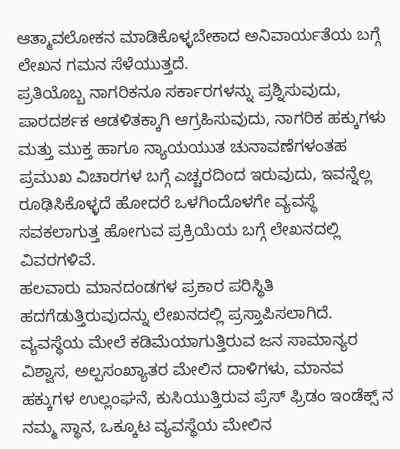ಆತ್ಮಾವಲೋಕನ ಮಾಡಿಕೊಳ್ಳಬೇಕಾದ ಅನಿವಾರ್ಯತೆಯ ಬಗ್ಗೆ ಲೇಖನ ಗಮನ ಸೆಳೆಯುತ್ತದೆ.
ಪ್ರತಿಯೊಬ್ಬ ನಾಗರಿಕನೂ ಸರ್ಕಾರಗಳನ್ನು ಪ್ರಶ್ನಿಸುವುದು, ಪಾರದರ್ಶಕ ಆಡಳಿತಕ್ಕಾಗಿ ಆಗ್ರಹಿಸುವುದು, ನಾಗರಿಕ ಹಕ್ಕುಗಳು ಮತ್ತು ಮುಕ್ತ ಹಾಗೂ ನ್ಯಾಯಯುತ ಚುನಾವಣೆಗಳಂತಹ ಪ್ರಮುಖ ವಿಚಾರಗಳ ಬಗ್ಗೆ ಎಚ್ಚರದಿಂದ ಇರುವುದು, ಇವನ್ನೆಲ್ಲ ರೂಢಿಸಿಕೊಳ್ಳದೆ ಹೋದರೆ ಒಳಗಿಂದೊಳಗೇ ವ್ಯವಸ್ಥೆ ಸವಕಲಾಗುತ್ತ ಹೋಗುವ ಪ್ರಕ್ರಿಯೆಯ ಬಗ್ಗೆ ಲೇಖನದಲ್ಲಿ ವಿವರಗಳಿವೆ.
ಹಲವಾರು ಮಾನದಂಡಗಳ ಪ್ರಕಾರ ಪರಿಸ್ಥಿತಿ ಹದಗೆಡುತ್ತಿರುವುದನ್ನು ಲೇಖನದಲ್ಲಿ ಪ್ರಸ್ತಾಪಿಸಲಾಗಿದೆ. ವ್ಯವಸ್ಥೆಯ ಮೇಲೆ ಕಡಿಮೆಯಾಗುತ್ತಿರುವ ಜನ ಸಾಮಾನ್ಯರ ವಿಶ್ವಾಸ, ಅಲ್ಪಸಂಖ್ಯಾತರ ಮೇಲಿನ ದಾಳಿಗಳು, ಮಾನವ ಹಕ್ಕುಗಳ ಉಲ್ಲಂಘನೆ, ಕುಸಿಯುತ್ತಿರುವ ಪ್ರೆಸ್ ಫ್ರಿಡಂ ಇಂಡೆಕ್ಸ್ ನ ನಮ್ಮ ಸ್ಥಾನ, ಒಕ್ಕೂಟ ವ್ಯವಸ್ಥೆಯ ಮೇಲಿನ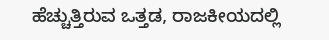ಹೆಚ್ಚುತ್ತಿರುವ ಒತ್ತಡ, ರಾಜಕೀಯದಲ್ಲಿ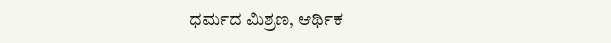ಧರ್ಮದ ಮಿಶ್ರಣ, ಆರ್ಥಿಕ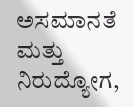ಅಸಮಾನತೆ ಮತ್ತು ನಿರುದ್ಯೋಗ,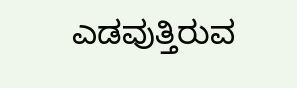ಎಡವುತ್ತಿರುವ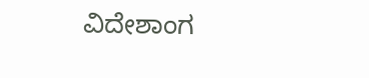ವಿದೇಶಾಂಗ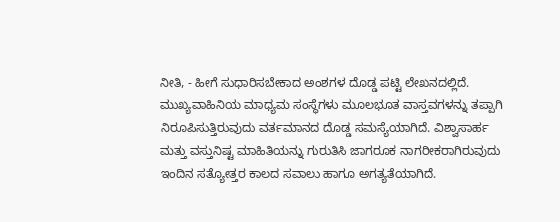ನೀತಿ, - ಹೀಗೆ ಸುಧಾರಿಸಬೇಕಾದ ಅಂಶಗಳ ದೊಡ್ಡ ಪಟ್ಟಿ ಲೇಖನದಲ್ಲಿದೆ.
ಮುಖ್ಯವಾಹಿನಿಯ ಮಾಧ್ಯಮ ಸಂಸ್ಥೆಗಳು ಮೂಲಭೂತ ವಾಸ್ತವಗಳನ್ನು ತಪ್ಪಾಗಿ ನಿರೂಪಿಸುತ್ತಿರುವುದು ವರ್ತಮಾನದ ದೊಡ್ಡ ಸಮಸ್ಯೆಯಾಗಿದೆ. ವಿಶ್ವಾಸಾರ್ಹ ಮತ್ತು ವಸ್ತುನಿಷ್ಟ ಮಾಹಿತಿಯನ್ನು ಗುರುತಿಸಿ ಜಾಗರೂಕ ನಾಗರೀಕರಾಗಿರುವುದು ಇಂದಿನ ಸತ್ಯೋತ್ತರ ಕಾಲದ ಸವಾಲು ಹಾಗೂ ಅಗತ್ಯತೆಯಾಗಿದೆ.